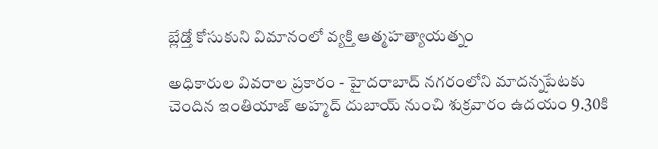బ్లేడ్తో కోసుకుని విమానంలో వ్యక్తి ఆత్మహత్యాయత్నం

అధికారుల వివరాల ప్రకారం - హైదరాబాద్ నగరంలోని మాదన్నపేటకు చెందిన ఇంతియాజ్ అహ్మద్ దుబాయ్ నుంచి శుక్రవారం ఉదయం 9.30కి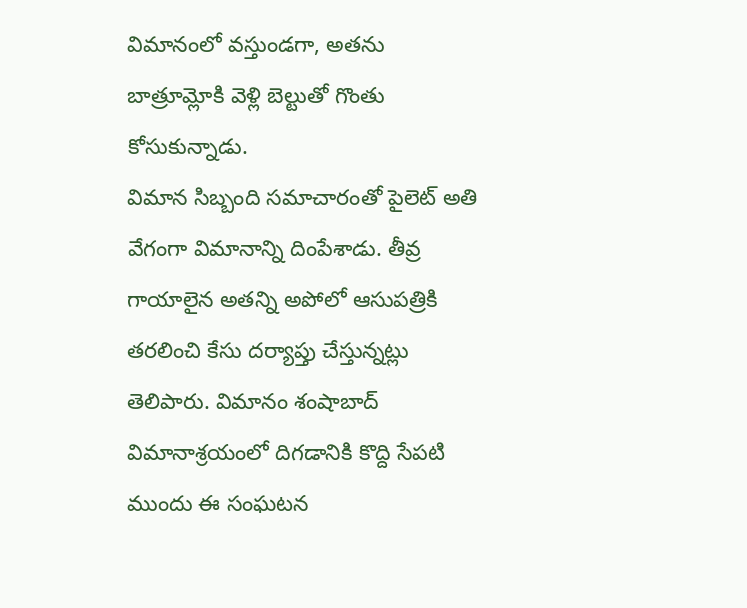విమానంలో వస్తుండగా, అతను బాత్రూమ్లోకి వెళ్లి బెల్టుతో గొంతు కోసుకున్నాడు.
విమాన సిబ్బంది సమాచారంతో పైలెట్ అతి వేగంగా విమానాన్ని దింపేశాడు. తీవ్ర గాయాలైన అతన్ని అపోలో ఆసుపత్రికి తరలించి కేసు దర్యాప్తు చేస్తున్నట్లు తెలిపారు. విమానం శంషాబాద్ విమానాశ్రయంలో దిగడానికి కొద్ది సేపటి ముందు ఈ సంఘటన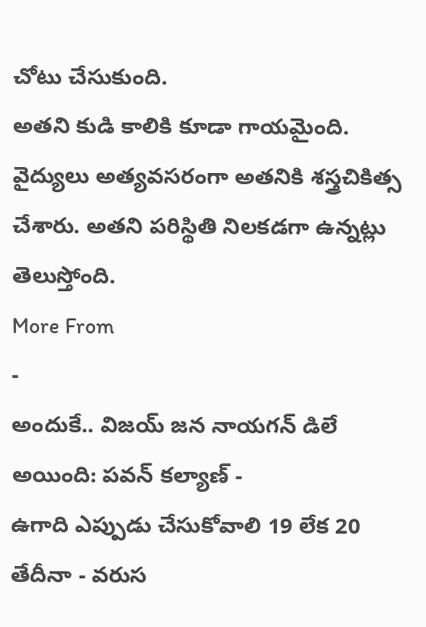చోటు చేసుకుంది.
అతని కుడి కాలికి కూడా గాయమైంది. వైద్యులు అత్యవసరంగా అతనికి శస్త్రచికిత్స చేశారు. అతని పరిస్థితి నిలకడగా ఉన్నట్లు తెలుస్తోంది.
More From
-
అందుకే.. విజయ్ జన నాయగన్ డిలే అయింది: పవన్ కల్యాణ్ -
ఉగాది ఎప్పుడు చేసుకోవాలి 19 లేక 20 తేదీనా - వరుస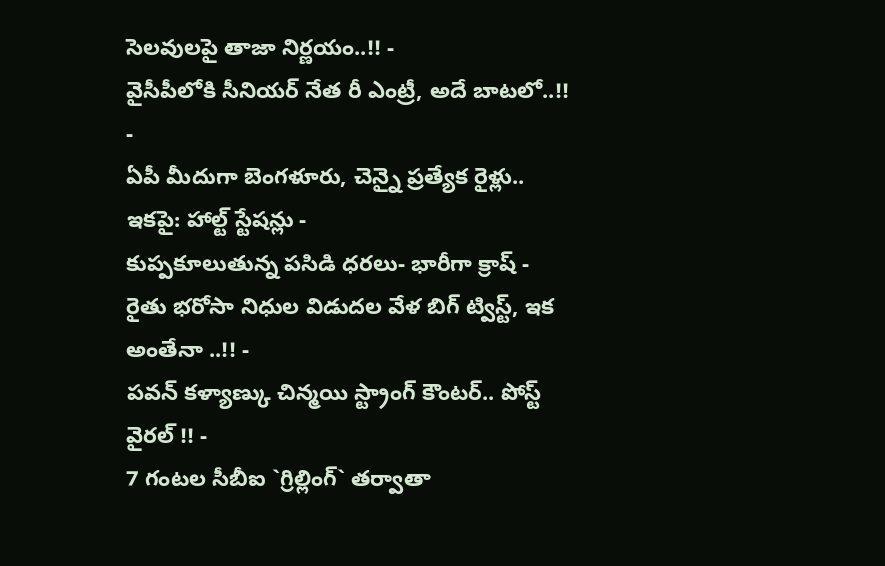సెలవులపై తాజా నిర్ణయం..!! -
వైసీపీలోకి సీనియర్ నేత రీ ఎంట్రీ, అదే బాటలో..!! -
ఏపీ మీదుగా బెంగళూరు, చెన్నై ప్రత్యేక రైళ్లు.. ఇకపై: హాల్ట్ స్టేషన్లు -
కుప్పకూలుతున్న పసిడి ధరలు- భారీగా క్రాష్ -
రైతు భరోసా నిధుల విడుదల వేళ బిగ్ ట్విస్ట్, ఇక అంతేనా ..!! -
పవన్ కళ్యాణ్కు చిన్మయి స్ట్రాంగ్ కౌంటర్.. పోస్ట్ వైరల్ !! -
7 గంటల సీబీఐ `గ్రిల్లింగ్` తర్వాతా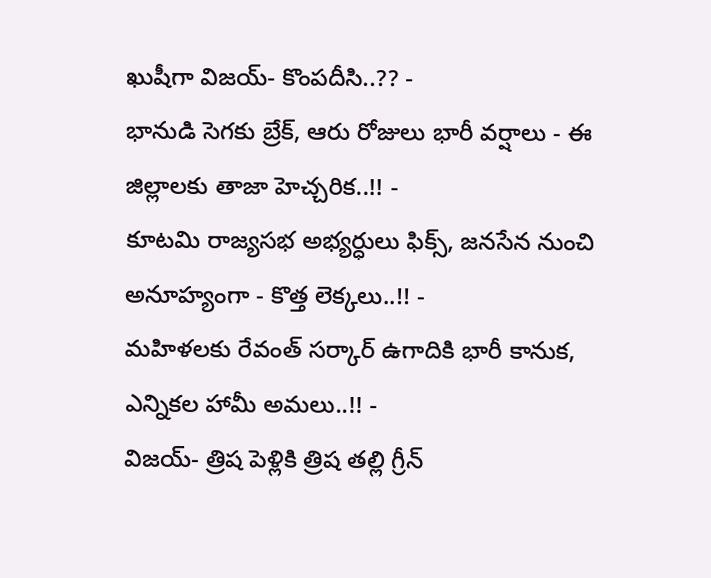ఖుషీగా విజయ్- కొంపదీసి..?? -
భానుడి సెగకు బ్రేక్, ఆరు రోజులు భారీ వర్షాలు - ఈ జిల్లాలకు తాజా హెచ్చరిక..!! -
కూటమి రాజ్యసభ అభ్యర్ధులు ఫిక్స్, జనసేన నుంచి అనూహ్యంగా - కొత్త లెక్కలు..!! -
మహిళలకు రేవంత్ సర్కార్ ఉగాదికి భారీ కానుక, ఎన్నికల హామీ అమలు..!! -
విజయ్- త్రిష పెళ్లికి త్రిష తల్లి గ్రీన్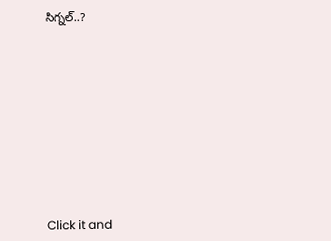సిగ్నల్..?












Click it and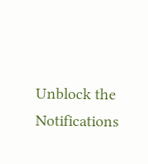Unblock the Notifications